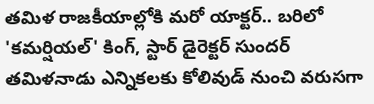తమిళ రాజకీయాల్లోకి మరో యాక్టర్.. బరిలో 'కమర్షియల్' కింగ్, స్టార్ డైరెక్టర్ సుందర్
తమిళనాడు ఎన్నికలకు కోలివుడ్ నుంచి వరుసగా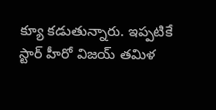క్యూ కడుతున్నారు. ఇప్పటికే స్టార్ హీరో విజయ్ తమిళ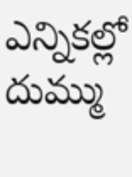ఎన్నికల్లో దుమ్ము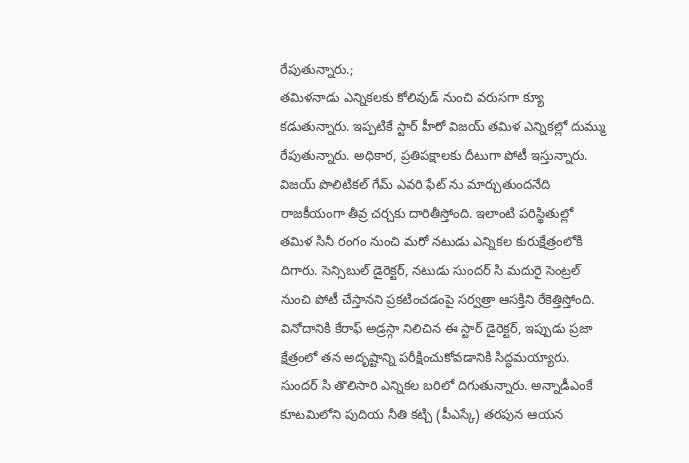రేపుతున్నారు.;
తమిళనాడు ఎన్నికలకు కోలివుడ్ నుంచి వరుసగా క్యూ కడుతున్నారు. ఇప్పటికే స్టార్ హీరో విజయ్ తమిళ ఎన్నికల్లో దుమ్ము రేపుతున్నారు. అధికార, ప్రతిపక్షాలకు దీటుగా పోటీ ఇస్తున్నారు. విజయ్ పొలిటికల్ గేమ్ ఎవరి ఫేట్ ను మార్చుతుందనేది రాజకీయంగా తీవ్ర చర్చకు దారితీస్తోంది. ఇలాంటి పరిస్థితుల్లో తమిళ సినీ రంగం నుంచి మరో నటుడు ఎన్నికల కురుక్షేత్రంలోకి దిగారు. సెన్సిబుల్ డైరెక్టర్, నటుడు సుందర్ సి మదురై సెంట్రల్ నుంచి పోటీ చేస్తానని ప్రకటించడంపై సర్వత్రా ఆసక్తిని రేకెత్తిస్తోంది. వినోదానికి కేరాఫ్ అడ్రస్గా నిలిచిన ఈ స్టార్ డైరెక్టర్, ఇప్పుడు ప్రజా క్షేత్రంలో తన అదృష్టాన్ని పరీక్షించుకోవడానికి సిద్ధమయ్యారు.
సుందర్ సి తొలిసారి ఎన్నికల బరిలో దిగుతున్నారు. అన్నాడీఎంకే కూటమిలోని పుదియ నీతి కట్చి (పీఎస్కే) తరపున ఆయన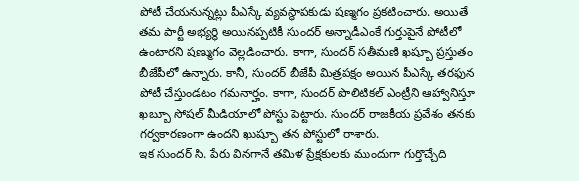పోటీ చేయనున్నట్లు పీఎస్కే వ్యవస్థాపకుడు షణ్మగం ప్రకటించారు. అయితే తమ పార్టీ అభ్యర్థి అయినప్పటికీ సుందర్ అన్నాడీఎంకే గుర్తుపైనే పోటీలో ఉంటారని షణ్ముగం వెల్లడించారు. కాగా, సుందర్ సతీమణి ఖష్బూ ప్రస్తుతం బీజేపీలో ఉన్నారు. కానీ, సుందర్ బీజేపీ మిత్రపక్షం అయిన పీఎస్కే తరఫున పోటీ చేస్తుండటం గమనార్హం. కాగా, సుందర్ పొలిటికల్ ఎంట్రీని ఆహ్వానిస్తూ ఖబ్బూ సోషల్ మీడియాలో పోస్టు పెట్టారు. సుందర్ రాజకీయ ప్రవేశం తనకు గర్వకారణంగా ఉందని ఖుష్బూ తన పోస్టులో రాశారు.
ఇక సుందర్ సి. పేరు వినగానే తమిళ ప్రేక్షకులకు ముందుగా గుర్తొచ్చేది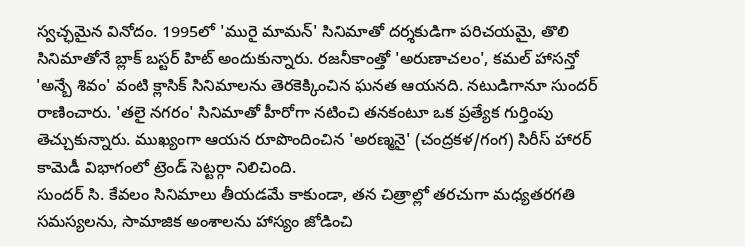స్వచ్ఛమైన వినోదం. 1995లో 'మురై మామన్' సినిమాతో దర్శకుడిగా పరిచయమై, తొలి సినిమాతోనే బ్లాక్ బస్టర్ హిట్ అందుకున్నారు. రజనీకాంత్తో 'అరుణాచలం', కమల్ హాసన్తో 'అన్బే శివం' వంటి క్లాసిక్ సినిమాలను తెరకెక్కించిన ఘనత ఆయనది. నటుడిగానూ సుందర్ రాణించారు. 'తలై నగరం' సినిమాతో హీరోగా నటించి తనకంటూ ఒక ప్రత్యేక గుర్తింపు తెచ్చుకున్నారు. ముఖ్యంగా ఆయన రూపొందించిన 'అరణ్మనై' (చంద్రకళ/గంగ) సిరీస్ హారర్ కామెడీ విభాగంలో ట్రెండ్ సెట్టర్గా నిలిచింది.
సుందర్ సి. కేవలం సినిమాలు తీయడమే కాకుండా, తన చిత్రాల్లో తరచుగా మధ్యతరగతి సమస్యలను, సామాజిక అంశాలను హాస్యం జోడించి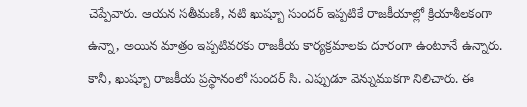చెప్పేవారు. ఆయన సతీమణి, నటి ఖుష్బూ సుందర్ ఇప్పటికే రాజకీయాల్లో క్రియాశీలకంగా ఉన్నా, అయిన మాత్రం ఇప్పటివరకు రాజకీయ కార్యక్రమాలకు దూరంగా ఉంటూనే ఉన్నారు. కానీ, ఖుష్బూ రాజకీయ ప్రస్థానంలో సుందర్ సి. ఎప్పుడూ వెన్నుముకగా నిలిచారు. ఈ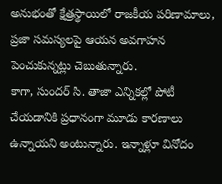అనుభంతో క్షేత్రస్థాయిలో రాజకీయ పరిణామాలు, ప్రజా సమస్యలపై ఆయన అవగాహన పెంచుకున్నట్లు చెబుతున్నారు.
కాగా, సుందర్ సి. తాజా ఎన్నికల్లో పోటీ చేయడానికి ప్రధానంగా మూడు కారణాలు ఉన్నాయని అంటున్నారు. ఇన్నాళ్లూ వినోదం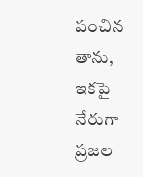పంచిన తాను, ఇకపై నేరుగా ప్రజల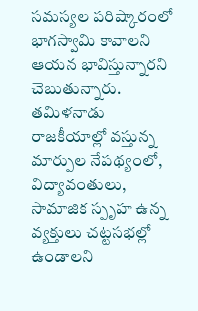సమస్యల పరిష్కారంలో భాగస్వామి కావాలని ఆయన భావిస్తున్నారని చెబుతున్నారు. తమిళనాడు రాజకీయాల్లో వస్తున్న మార్పుల నేపథ్యంలో, విద్యావంతులు, సామాజిక స్పృహ ఉన్న వ్యక్తులు చట్టసభల్లో ఉండాలని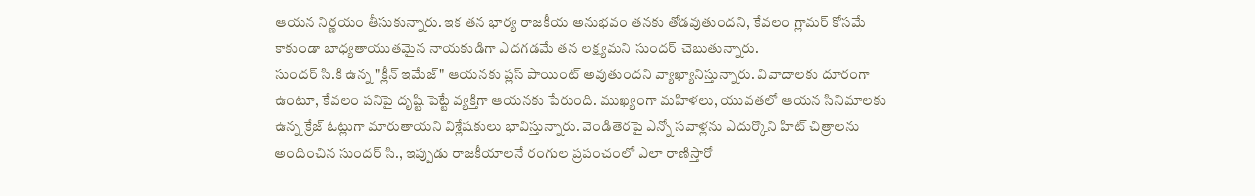ఆయన నిర్ణయం తీసుకున్నారు. ఇక తన భార్య రాజకీయ అనుభవం తనకు తోడవుతుందని, కేవలం గ్లామర్ కోసమే కాకుండా బాధ్యతాయుతమైన నాయకుడిగా ఎదగడమే తన లక్ష్యమని సుందర్ చెబుతున్నారు.
సుందర్ సి.కి ఉన్న "క్లీన్ ఇమేజ్" ఆయనకు ప్లస్ పాయింట్ అవుతుందని వ్యాఖ్యానిస్తున్నారు. వివాదాలకు దూరంగా ఉంటూ, కేవలం పనిపై దృష్టి పెట్టే వ్యక్తిగా ఆయనకు పేరుంది. ముఖ్యంగా మహిళలు, యువతలో ఆయన సినిమాలకు ఉన్న క్రేజ్ ఓట్లుగా మారుతాయని విశ్లేషకులు భావిస్తున్నారు. వెండితెరపై ఎన్నో సవాళ్లను ఎదుర్కొని హిట్ చిత్రాలను అందించిన సుందర్ సి., ఇప్పుడు రాజకీయాలనే రంగుల ప్రపంచంలో ఎలా రాణిస్తారో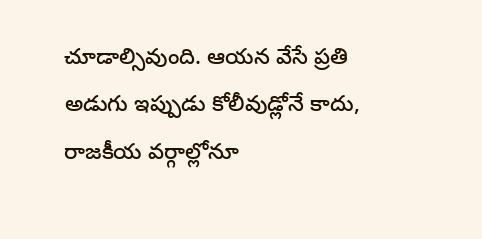చూడాల్సివుంది. ఆయన వేసే ప్రతి అడుగు ఇప్పుడు కోలీవుడ్లోనే కాదు, రాజకీయ వర్గాల్లోనూ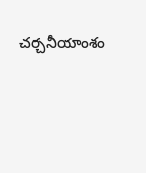చర్చనీయాంశం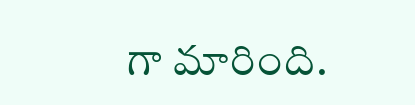గా మారింది.